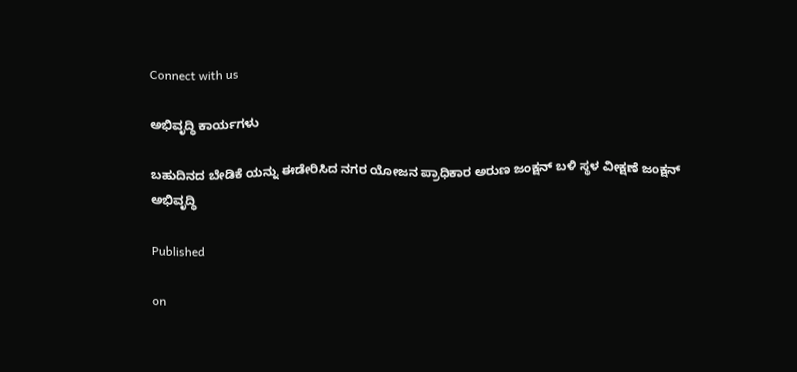Connect with us

ಅಭಿವೃದ್ಧಿ ಕಾರ್ಯಗಳು

ಬಹುದಿನದ ಬೇಡಿಕೆ ಯನ್ನು ಈಡೇರಿಸಿದ ನಗರ ಯೋಜನ ಪ್ರಾಧಿಕಾರ ಅರುಣ ಜಂಕ್ಷನ್ ಬಳಿ ಸ್ಥಳ ವೀಕ್ಷಣೆ ಜಂಕ್ಷನ್ ಅಭಿವೃದ್ಧಿ

Published

on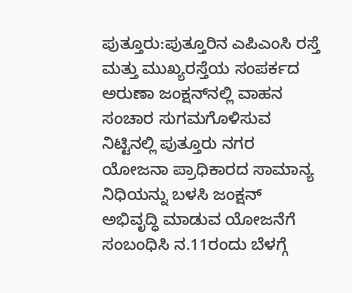ಪುತ್ತೂರು:ಪುತ್ತೂರಿನ ಎಪಿಎಂಸಿ ರಸ್ತೆ ಮತ್ತು ಮುಖ್ಯರಸ್ತೆಯ ಸಂಪರ್ಕದ ಅರುಣಾ ಜಂಕ್ಷನ್‌ನಲ್ಲಿ ವಾಹನ ಸಂಚಾರ ಸುಗಮಗೊಳಿಸುವ ನಿಟ್ಟಿನಲ್ಲಿ ಪುತ್ತೂರು ನಗರ ಯೋಜನಾ ಪ್ರಾಧಿಕಾರದ ಸಾಮಾನ್ಯ ನಿಧಿಯನ್ನು ಬಳಸಿ ಜಂಕ್ಷನ್ ಅಭಿವೃದ್ಧಿ ಮಾಡುವ ಯೋಜನೆಗೆ ಸಂಬಂಧಿಸಿ ನ.11ರಂದು ಬೆಳಗ್ಗೆ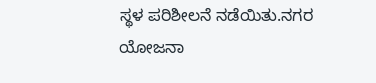ಸ್ಥಳ ಪರಿಶೀಲನೆ ನಡೆಯಿತು.ನಗರ ಯೋಜನಾ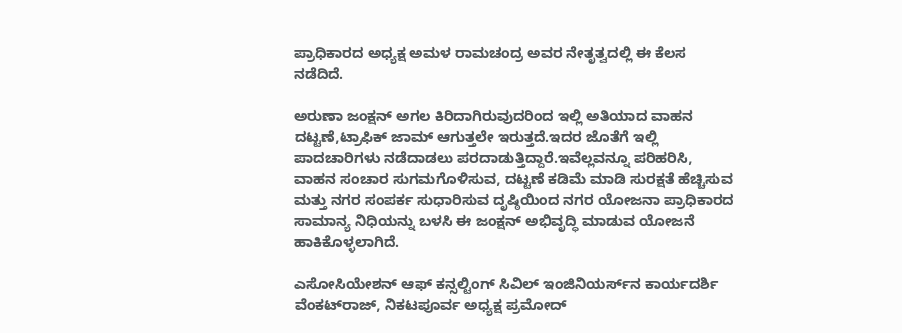ಪ್ರಾಧಿಕಾರದ ಅಧ್ಯಕ್ಷ ಅಮಳ ರಾಮಚಂದ್ರ ಅವರ ನೇತೃತ್ವದಲ್ಲಿ ಈ ಕೆಲಸ ನಡೆದಿದೆ.

ಅರುಣಾ ಜಂಕ್ಷನ್ ಅಗಲ ಕಿರಿದಾಗಿರುವುದರಿಂದ ಇಲ್ಲಿ ಅತಿಯಾದ ವಾಹನ ದಟ್ಟಣೆ,ಟ್ರಾಫಿಕ್ ಜಾಮ್ ಆಗುತ್ತಲೇ ಇರುತ್ತದೆ.ಇದರ ಜೊತೆಗೆ ಇಲ್ಲಿ ಪಾದಚಾರಿಗಳು ನಡೆದಾಡಲು ಪರದಾಡುತ್ತಿದ್ದಾರೆ.ಇವೆಲ್ಲವನ್ನೂ ಪರಿಹರಿಸಿ, ವಾಹನ ಸಂಚಾರ ಸುಗಮಗೊಳಿಸುವ, ದಟ್ಟಣೆ ಕಡಿಮೆ ಮಾಡಿ ಸುರಕ್ಷತೆ ಹೆಚ್ಚಿಸುವ ಮತ್ತು ನಗರ ಸಂಪರ್ಕ ಸುಧಾರಿಸುವ ದೃಷ್ಠಿಯಿಂದ ನಗರ ಯೋಜನಾ ಪ್ರಾಧಿಕಾರದ ಸಾಮಾನ್ಯ ನಿಧಿಯನ್ನು ಬಳಸಿ ಈ ಜಂಕ್ಷನ್ ಅಭಿವೃದ್ಧಿ ಮಾಡುವ ಯೋಜನೆ ಹಾಕಿಕೊಳ್ಳಲಾಗಿದೆ.

ಎಸೋಸಿಯೇಶನ್ ಆಫ್ ಕನ್ಸಲ್ಟಿಂಗ್ ಸಿವಿಲ್ ಇಂಜಿನಿಯರ್ಸ್‌ನ ಕಾರ್ಯದರ್ಶಿ ವೆಂಕಟ್‌ರಾಜ್, ನಿಕಟಪೂರ್ವ ಅಧ್ಯಕ್ಷ ಪ್ರಮೋದ್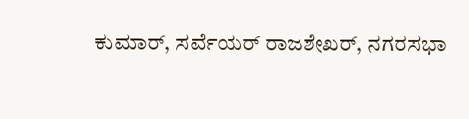ಕುಮಾರ್, ಸರ್ವೆಯರ್ ರಾಜಶೇಖರ್, ನಗರಸಭಾ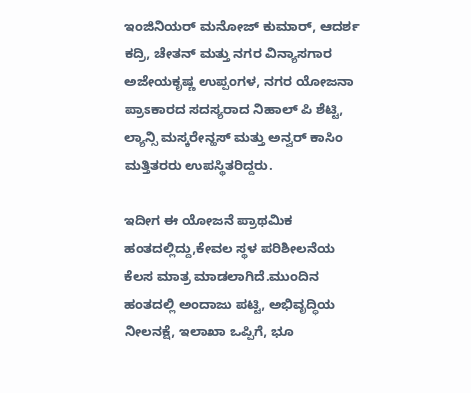ಇಂಜಿನಿಯರ್ ಮನೋಜ್ ಕುಮಾರ್, ಆದರ್ಶ ಕದ್ರಿ, ಚೇತನ್ ಮತ್ತು ನಗರ ವಿನ್ಯಾಸಗಾರ ಅಜೇಯಕೃಷ್ಣ ಉಪ್ಪಂಗಳ, ನಗರ ಯೋಜನಾ ಪ್ರಾಽಕಾರದ ಸದಸ್ಯರಾದ ನಿಹಾಲ್ ಪಿ ಶೆಟ್ಟಿ, ಲ್ಯಾನ್ಸಿ ಮಸ್ಕರೇನ್ಹಸ್ ಮತ್ತು ಅನ್ವರ್ ಕಾಸಿಂ ಮತ್ತಿತರರು ಉಪಸ್ಥಿತರಿದ್ದರು.

ಇದೀಗ ಈ ಯೋಜನೆ ಪ್ರಾಥಮಿಕ ಹಂತದಲ್ಲಿದ್ದು,ಕೇವಲ ಸ್ಥಳ ಪರಿಶೀಲನೆಯ ಕೆಲಸ ಮಾತ್ರ ಮಾಡಲಾಗಿದೆ.ಮುಂದಿನ ಹಂತದಲ್ಲಿ ಅಂದಾಜು ಪಟ್ಟಿ, ಅಭಿವೃದ್ಧಿಯ ನೀಲನಕ್ಷೆ, ಇಲಾಖಾ ಒಪ್ಪಿಗೆ, ಭೂ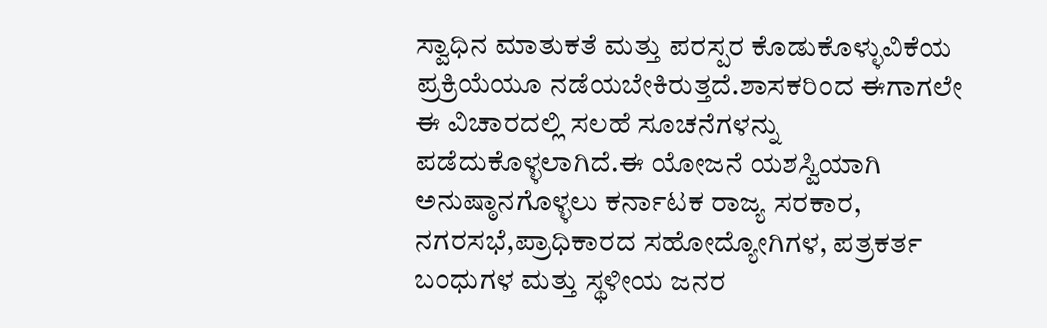ಸ್ವಾಧಿನ ಮಾತುಕತೆ ಮತ್ತು ಪರಸ್ಪರ ಕೊಡುಕೊಳ್ಳುವಿಕೆಯ ಪ್ರಕ್ರಿಯೆಯೂ ನಡೆಯಬೇಕಿರುತ್ತದೆ.ಶಾಸಕರಿಂದ ಈಗಾಗಲೇ ಈ ವಿಚಾರದಲ್ಲಿ ಸಲಹೆ ಸೂಚನೆಗಳನ್ನು ಪಡೆದುಕೊಳ್ಳಲಾಗಿದೆ.ಈ ಯೋಜನೆ ಯಶಸ್ವಿಯಾಗಿ ಅನುಷ್ಠಾನಗೊಳ್ಳಲು ಕರ್ನಾಟಕ ರಾಜ್ಯ ಸರಕಾರ, ನಗರಸಭೆ,ಪ್ರಾಧಿಕಾರದ ಸಹೋದ್ಯೋಗಿಗಳ, ಪತ್ರಕರ್ತ ಬಂಧುಗಳ ಮತ್ತು ಸ್ಥಳೀಯ ಜನರ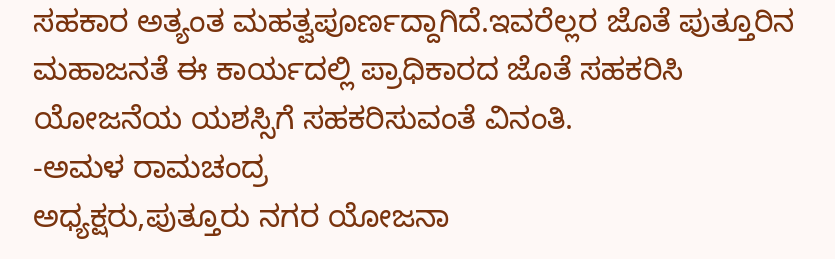ಸಹಕಾರ ಅತ್ಯಂತ ಮಹತ್ವಪೂರ್ಣದ್ದಾಗಿದೆ.ಇವರೆಲ್ಲರ ಜೊತೆ ಪುತ್ತೂರಿನ ಮಹಾಜನತೆ ಈ ಕಾರ್ಯದಲ್ಲಿ ಪ್ರಾಧಿಕಾರದ ಜೊತೆ ಸಹಕರಿಸಿ ಯೋಜನೆಯ ಯಶಸ್ಸಿಗೆ ಸಹಕರಿಸುವಂತೆ ವಿನಂತಿ.
-ಅಮಳ ರಾಮಚಂದ್ರ
ಅಧ್ಯಕ್ಷರು,ಪುತ್ತೂರು ನಗರ ಯೋಜನಾ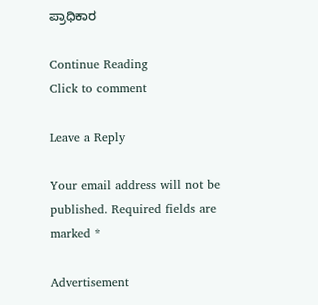ಪ್ರಾಧಿಕಾರ

Continue Reading
Click to comment

Leave a Reply

Your email address will not be published. Required fields are marked *

Advertisement